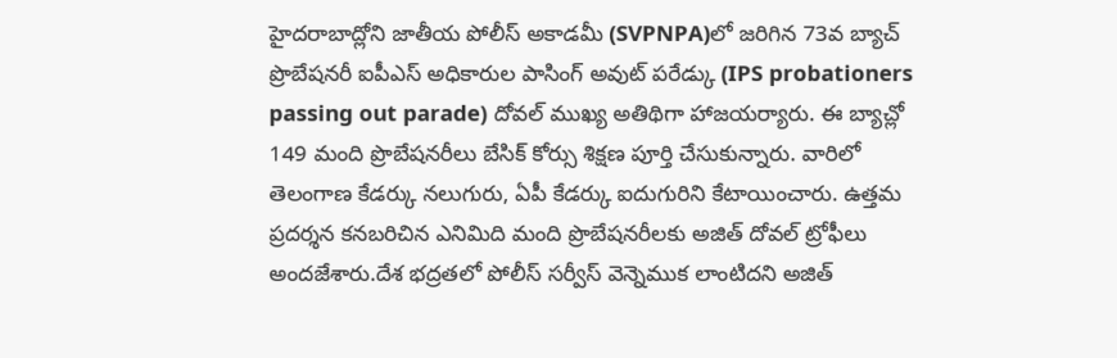హైదరాబాద్లోని జాతీయ పోలీస్ అకాడమీ (SVPNPA)లో జరిగిన 73వ బ్యాచ్ ప్రొబేషనరీ ఐపీఎస్ అధికారుల పాసింగ్ అవుట్ పరేడ్కు (IPS probationers passing out parade) దోవల్ ముఖ్య అతిథిగా హాజయర్యారు. ఈ బ్యాచ్లో 149 మంది ప్రొబేషనరీలు బేసిక్ కోర్సు శిక్షణ పూర్తి చేసుకున్నారు. వారిలో తెలంగాణ కేడర్కు నలుగురు, ఏపీ కేడర్కు ఐదుగురిని కేటాయించారు. ఉత్తమ ప్రదర్శన కనబరిచిన ఎనిమిది మంది ప్రొబేషనరీలకు అజిత్ దోవల్ ట్రోఫీలు అందజేశారు.దేశ భద్రతలో పోలీస్ సర్వీస్ వెన్నెముక లాంటిదని అజిత్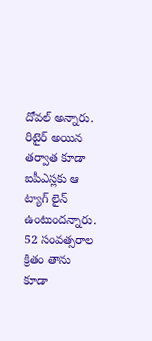దోవల్ అన్నారు. రిటైర్ అయిన తర్వాత కూడా ఐపీఎస్లకు ఆ ట్యాగ్ లైన్ ఉంటుందన్నారు. 52 సంవత్సరాల క్రితం తాను కూడా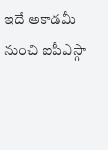ఇదే అకాడమీ నుంచి ఐపీఎస్గా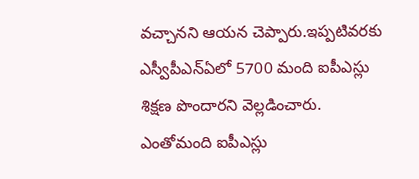వచ్చానని ఆయన చెప్పారు.ఇప్పటివరకు ఎస్వీపీఎన్ఏలో 5700 మంది ఐపీఎస్లు శిక్షణ పొందారని వెల్లడించారు. ఎంతోమంది ఐపీఎస్లు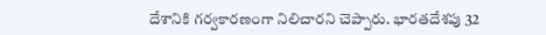దేశానికి గర్వకారణంగా నిలిచారని చెప్పారు. భారతదేశపు 32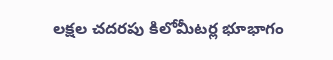లక్షల చదరపు కిలోమీటర్ల భూభాగం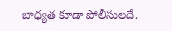బాధ్యత కూడా పోలీసులదే.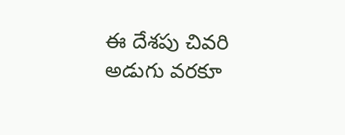ఈ దేశపు చివరి అడుగు వరకూ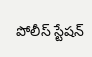పోలీస్ స్టేషన్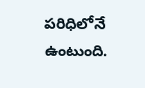పరిధిలోనే ఉంటుంది.